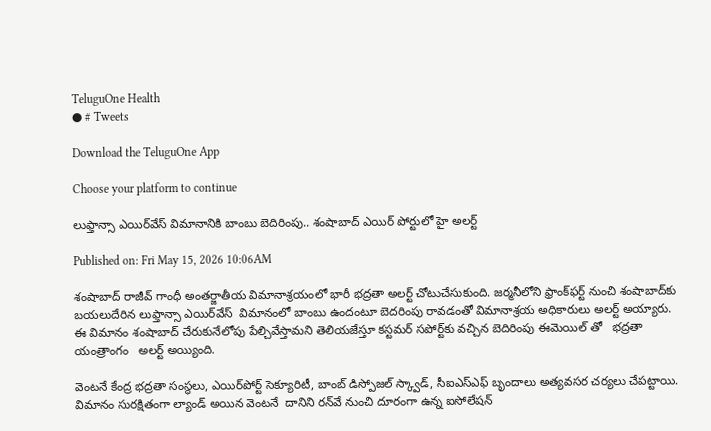TeluguOne Health
● # Tweets

Download the TeluguOne App

Choose your platform to continue

లుఫ్తాన్సా ఎయిర్‌వేస్ విమానానికి బాంబు బెదిరింపు.. శంషాబాద్ ఎయిర్ పోర్టులో హై అలర్ట్

Published on: Fri May 15, 2026 10:06AM

శంషాబాద్ రాజీవ్ గాంధీ అంతర్జాతీయ విమానాశ్రయంలో భారీ భద్రతా అలర్ట్ చోటుచేసుకుంది. జర్మనీలోని ఫ్రాంక్‌ఫర్ట్ నుంచి శంషాబాద్‌కు బయలుదేరిన లుఫ్తాన్సా ఎయిర్‌వేస్  విమానంలో బాంబు ఉందంటూ బెదరింపు రావడంతో విమానాశ్రయ అధికారులు అలర్ట్ అయ్యారు. ఈ విమానం శంషాబాద్ చేరుకునేలోపు పేల్చివేస్తామని తెలియజేస్తూ కస్టమర్ సపోర్ట్‌కు వచ్చిన బెదిరింపు ఈమెయిల్ తో   భద్రతా యంత్రాంగం   అలర్ట్‌ అయ్యింది.

వెంటనే కేంద్ర భద్రతా సంస్థలు, ఎయిర్‌పోర్ట్ సెక్యూరిటీ, బాంబ్ డిస్పోజల్ స్క్వాడ్, సీఐఎస్ఎఫ్ బృందాలు అత్యవసర చర్యలు చేపట్టాయి. విమానం సురక్షితంగా ల్యాండ్ అయిన వెంటనే  దానిని రన్‌వే నుంచి దూరంగా ఉన్న ఐసోలేషన్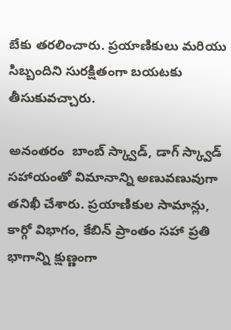బేకు తరలించారు. ప్రయాణికులు మరియు సిబ్బందిని సురక్షితంగా బయటకు తీసుకువచ్చారు.

అనంతరం  బాంబ్ స్క్వాడ్, డాగ్ స్క్వాడ్ సహాయంతో విమానాన్ని అణువణువుగా తనిఖీ చేశారు. ప్రయాణికుల సామాన్లు, కార్గో విభాగం, కేబిన్ ప్రాంతం సహా ప్రతి భాగాన్ని క్షుణ్ణంగా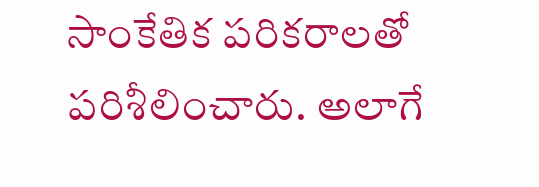సాంకేతిక పరికరాలతో పరిశీలించారు. అలాగే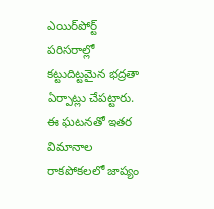ఎయిర్‌పోర్ట్ పరిసరాల్లో కట్టుదిట్టమైన భద్రతా ఏర్పాట్లు చేపట్టారు.  ఈ ఘటనతో ఇతర విమానాల రాకపోకలలో జాప్యం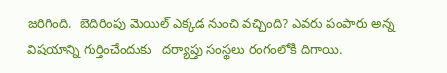జరిగింది.  బెదిరింపు మెయిల్ ఎక్కడ నుంచి వచ్చింది? ఎవరు పంపారు అన్న విషయాన్ని గుర్తించేందుకు   దర్యాప్తు సంస్థలు రంగంలోకి దిగాయి.